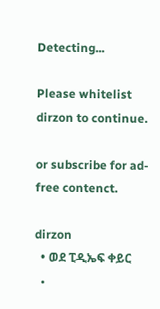Detecting...

Please whitelist dirzon to continue.

or subscribe for ad-free contenct.

dirzon
  • ወደ ፒዲኤፍ ቀይር
  •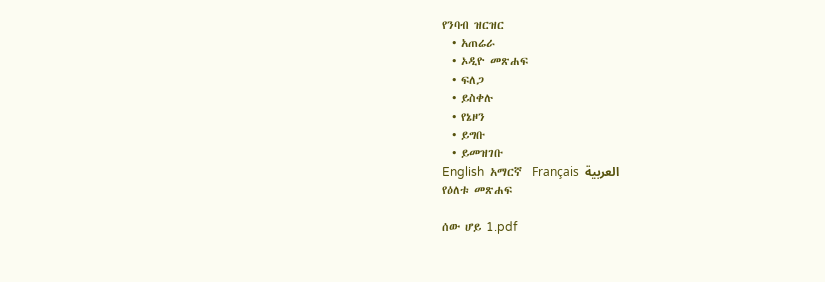የንባብ ዝርዝር
  • አጠሬራ
  • ኦዲዮ መጽሐፍ
  • ፍለጋ
  • ይስቀሉ
  • የኔዞን
  • ይግቡ
  • ይመዝገቡ
English  አማርኛ  Français  العربية
የዕለቱ መጽሐፍ

ሰው ሆይ 1.pdf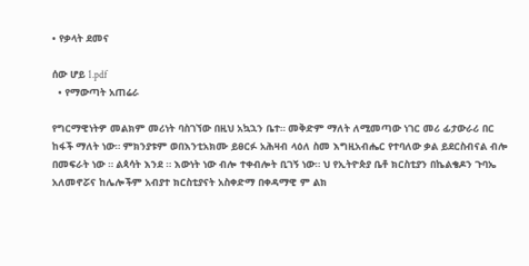• የቃላት ደመና

ሰው ሆይ 1.pdf
  • የማውጣት አጠሬራ

የግርማዊነትዎ መልክም መሪነት ባስገኘው በዚህ አኳኋን ቤተ። መቅድም ማለት ለሚመጣው ነገር መሪ ፊታውራሪ በር ከፋች ማለት ነው። ምክንያቱም ወበእንቲአክሙ ይፀርፉ አሕዛብ ላዕለ ስመ እግዚአብሔር የተባለው ቃል ይደርስብናል ብሎ በመፍራት ነው ። ልጳሳት እንደ ። እውነት ነው ብሎ ተቀብሎት ቢገኝ ነው። ህ የኢትዮጵያ ቤቶ ክርስቲያን በኬልቄዶን ጉባኤ አለመኖሯና ከሌሎችም አብያተ ክርስቲያናት አስቀድማ በቀዳማዊ ም ልክ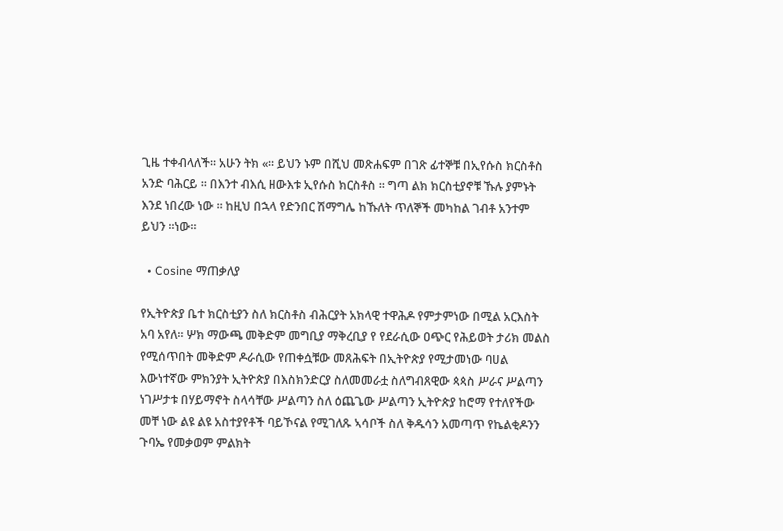ጊዜ ተቀብላለች። አሁን ትክ «። ይህን ኑም በሺህ መጽሐፍም በገጽ ፊተኞቹ በኢየሱስ ክርስቶስ አንድ ባሕርይ ። በእንተ ብእሲ ዘውእቱ ኢየሱስ ክርስቶስ ። ግጣ ልክ ክርስቲያኖቹ ኹሉ ያምኑት እንደ ነበረው ነው ። ከዚህ በኋላ የድንበር ሽማግሌ ከኹለት ጥለኞች መካከል ገብቶ አንተም ይህን ።ነው።

  • Cosine ማጠቃለያ

የኢትዮጵያ ቤተ ክርስቲያን ስለ ክርስቶስ ብሕርያት አክላዊ ተዋሕዶ የምታምነው በሚል አርእስት አባ አየለ። ሦክ ማውጫ መቅድም መግቢያ ማቅረቢያ የ የደራሲው ዐጭር የሕይወት ታሪክ መልስ የሚሰጥበት መቅድም ዶራሲው የጠቀሷቹው መጸሕፍት በኢትዮጵያ የሚታመነው ባሀል እውነተኛው ምክንያት ኢትዮጵያ በእስክንድርያ ስለመመራቷ ስለግብጸዊው ጳጳስ ሥራና ሥልጣን ነገሥታቱ በሃይማኖት ስላሳቸው ሥልጣን ስለ ዕጨጌው ሥልጣን ኢትዮጵያ ከሮማ የተለየችው መቸ ነው ልዩ ልዩ አስተያየቶች ባይኾናል የሚገለጹ ኣሳቦች ስለ ቅዱሳን አመጣጥ የኬልቂዶንን ጉባኤ የመቃወም ምልክት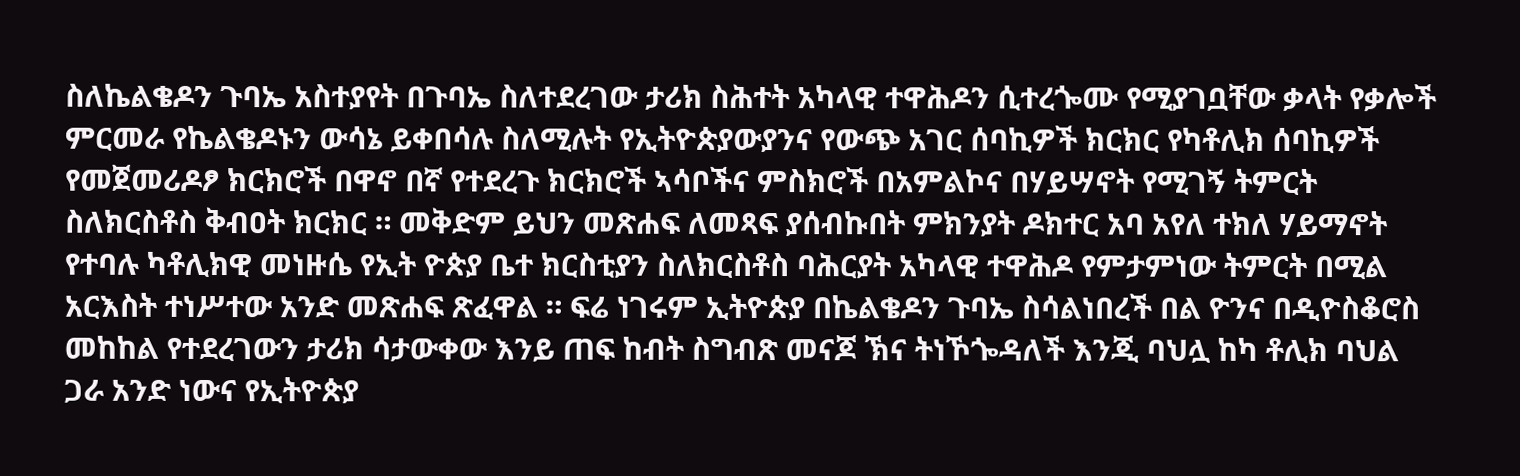ስለኬልቄዶን ጉባኤ አስተያየት በጉባኤ ስለተደረገው ታሪክ ስሕተት አካላዊ ተዋሕዶን ሲተረጐሙ የሚያገቧቸው ቃላት የቃሎች ምርመራ የኬልቄዶኑን ውሳኔ ይቀበሳሉ ስለሚሉት የኢትዮጵያውያንና የውጭ አገር ሰባኪዎች ክርክር የካቶሊክ ሰባኪዎች የመጀመሪዶፆ ክርክሮች በዋኖ በኛ የተደረጉ ክርክሮች ኣሳቦችና ምስክሮች በአምልኮና በሃይሣኖት የሚገኝ ትምርት ስለክርስቶስ ቅብዐት ክርክር ። መቅድም ይህን መጽሐፍ ለመጻፍ ያሰብኩበት ምክንያት ዶክተር አባ አየለ ተክለ ሃይማኖት የተባሉ ካቶሊክዊ መነዙሴ የኢት ዮጵያ ቤተ ክርስቲያን ስለክርስቶስ ባሕርያት አካላዊ ተዋሕዶ የምታምነው ትምርት በሚል አርእስት ተነሥተው አንድ መጽሐፍ ጽፈዋል ። ፍሬ ነገሩም ኢትዮጵያ በኬልቄዶን ጉባኤ ስሳልነበረች በል ዮንና በዲዮስቆሮስ መከከል የተደረገውን ታሪክ ሳታውቀው እንይ ጠፍ ከብት ስግብጽ መናጆ ኽና ትነኾጐዳለች እንጂ ባህሏ ከካ ቶሊክ ባህል ጋራ አንድ ነውና የኢትዮጵያ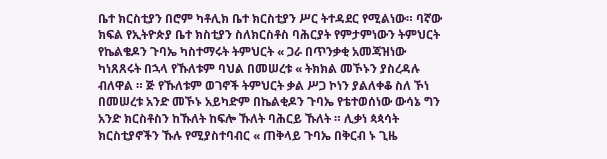ቤተ ክርስቲያን በሮም ካቶሊክ ቤተ ክርስቲያን ሥር ትተዳደር የሚልነው። ባኛው ክፍል የኢትዮጵያ ቤተ ክስቲያን ስለክርስቶስ ባሕርያት የምታምነውን ትምህርት የኬልቄዶን ጉባኤ ካስተማሩት ትምህርት « ጋራ በጥንቃቂ አመጃዝነው ካነጸጸሩት በኋላ የኹለቱም ባህል በመሠረቱ « ትክክል መኾኑን ያስረዳሉ ብለዋል ። ጅ የኹለቱም ወገኖች ትምህርት ቃል ሥጋ ኮነን ያልለቀቆ ስለ ኾነ በመሠረቱ አንድ መኾኑ አይካድም በኬልቂዶን ጉባኤ የቴተወሰነው ውሳኔ ግን አንድ ክርስቶስን ከኹለት ከፍሎ ኹለት ባሕርይ ኹለት ። ሊቃነ ጳጳሳት ክርስቲያኖችን ኹሉ የሚያስተባብር « ጠቅላይ ጉባኤ በቅርብ ኑ ጊዜ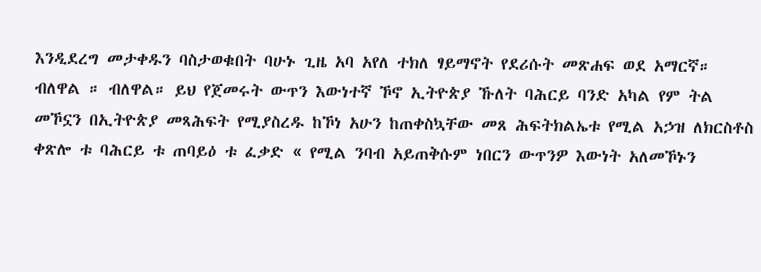እንዲደረግ መታቀዱን ባስታወቁበት ባሁኑ ጊዜ አባ አየለ ተክለ ፃይማኖት የደሪሱት መጽሐፍ ወደ አማርኛ። ብለዋል ። ብለዋል። ይህ የጀመሩት ውጥን እውነተኛ ኾኖ ኢትዮጵያ ኹለት ባሕርይ ባንድ አካል የም ትል መኾኗን በኢትዮጵያ መጻሕፍት የሚያስረዱ ከኾነ አሁን ከጠቀስኳቸው መጸ ሕፍትክልኤቱ የሚል አኃዝ ለክርስቶስ ቀጽሎ ቱ ባሕርይ ቱ ጠባይዕ ቱ ፈቃድ « የሚል ንባብ አይጠቅሱም ነበርን ውጥንዎ እውነት አለመኾኑን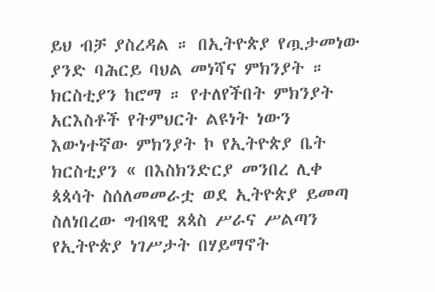ይህ ብቻ ያስረዳል ። በኢትዮጵያ የጧታመነው ያንድ ባሕርይ ባህል መነሻና ምክንያት ። ክርስቲያን ከሮማ ። የተለየችበት ምክንያት አርእስቶች የትምህርት ልዩነት ነውን እውነተኛው ምክንያት ኮ የኢትዮጵያ ቤት ክርስቲያን « በእስክንድርያ መንበረ ሊቀ ጳጳሳት ስሰለመመራቷ ወደ ኢትዮጵያ ይመጣ ስለነበረው ግብጻዊ ጸጳስ ሥራና ሥልጣን የኢትዮጵያ ነገሥታት በሃይማኖት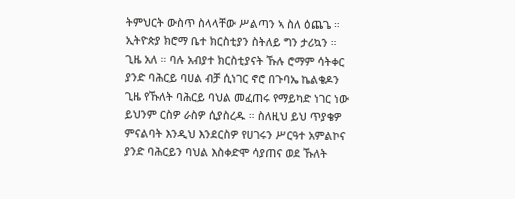ትምህርት ውስጥ ስላላቸው ሥልጣን ኣ ስለ ዕጨጌ ። ኢትዮጵያ ክሮማ ቤተ ክርስቲያን ስትለይ ግን ታሪኳን ። ጊዜ አለ ። ባሉ አብያተ ክርስቲያናት ኹሉ ሮማም ሳትቀር ያንድ ባሕርይ ባሀል ብቻ ሲነገር ኖሮ በጉባኤ ኬልቄዶን ጊዜ የኹለት ባሕርይ ባህል መፈጠሩ የማይካድ ነገር ነው ይህንም ርስዎ ራስዎ ሲያስረዱ ። ስለዚህ ይህ ጥያቄዎ ምናልባት እንዲህ እንደርስዎ የሀገሩን ሥርዓተ አምልኮና ያንድ ባሕርይን ባህል እስቀድሞ ሳያጠና ወደ ኹለት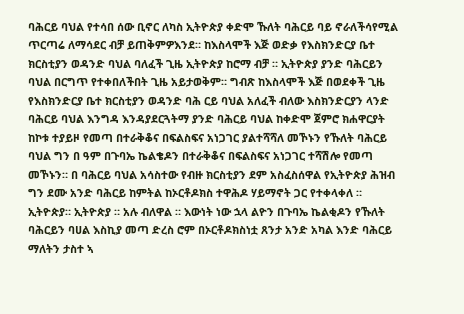ባሕርይ ባህል የተሳበ ሰው ቢኖር ለካስ ኢትዮጵያ ቀድሞ ኹለት ባሕርይ ባይ ኖራለችሳየሚል ጥርጣሬ ለማሳደር ብቻ ይጠቅምዎእንደ። ከእስላሞች እጅ ወድቃ የእስክንድርያ ቤተ ክርስቲያን ወዳንድ ባህል ባለፈች ጊዜ ኢትዮጵያ ከሮማ ብቻ ። ኢትዮጵያ ያንድ ባሕርይን ባህል በርግጥ የተቀበለችበት ጊዜ አይታወቅም። ግብጽ ከእስላሞች እጅ በወደቀች ጊዜ የእስክንድርያ ቤተ ክርስቲያን ወዳንድ ባሕ ርይ ባህል አለፈች ብለው እስክንድርያን ላንድ ባሕርይ ባህል እንግዳ እንዳያደርጓትማ ያንድ ባሕርይ ባህል ከቀድሞ ጀምሮ ክሐዋርያት ከኮቱ ተያይዞ የመጣ በተራቅቆና በፍልስፍና አነጋገር ያልተሻሻለ መኾኑን የኹለት ባሕርይ ባህል ግን በ ዓም በጉባኤ ኬልቄዶን በተራቅቆና በፍልስፍና አነጋገር ተሻሽሎ የመጣ መኾኑን። በ ባሕርይ ባህል አሳስተው የብዙ ክርስቲያን ደም አስፈስሰዋል የኢትዮጵያ ሕዝብ ግን ደሙ አንድ ባሕርይ ከምትል ከኦርቶዶክስ ተዋሕዶ ሃይማኖት ጋር የተቀላቀለ ። ኢትዮጵያ። ኢትዮጵያ ። አሉ ብለዋል ። እውነት ነው ኋላ ልዮን በጉባኤ ኬልቂዶን የኹለት ባሕርይን ባሀል እስኪያ መጣ ድረስ ሮም በኦርቶዶክስነቷ ጸንታ አንድ አካል እንድ ባሕርይ ማለትን ታስተ ኣ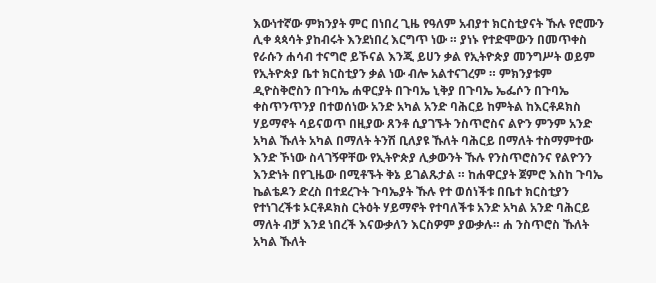እውነተኛው ምክንያት ምር በነበረ ጊዜ የዓለም አብያተ ክርስቲያናት ኹሉ የሮሙን ሊቀ ጳጳሳት ያከብሩት እንደነበረ እርግጥ ነው ። ያነኑ የተድሞውን በመጥቀስ የራሱን ሐሳብ ተናግሮ ይኾናል እንጂ ይሀን ቃል የኢትዮጵያ መንግሥት ወይም የኢትዮጵያ ቤተ ክርስቲያን ቃል ነው ብሎ አልተናገረም ። ምክንያቱም ዲዮስቅሮስን በጉባኤ ሐዋርያት በጉባኤ ኒቅያ በጉባኤ ኤፌሶን በጉባኤ ቀስጥንጥንያ በተወሰነው አንድ አካል አንድ ባሕርይ ከምትል ከእርቶዶክስ ሃይማኖት ሳይናወጥ በዚያው ጸንቶ ሲያገኙት ንስጥሮስና ልዮን ምንም አንድ አካል ኹለት አካል በማለት ትንሽ ቢለያዩ ኹለት ባሕርይ በማለት ተስማምተው እንድ ኾነው ስላገኝዋቸው የኢትዮጵያ ሊቃውንት ኹሉ የንስጥሮስንና የልዮንን እንድነት በየጊዜው በሚቶኙት ቅኔ ይገልጹታል ። ከሐዋርያት ጀምሮ እስከ ጉባኤ ኬልቴዶን ድረስ በተደረጉት ጉባኤያት ኹሉ የተ ወሰነችቱ በቤተ ክርስቲያን የተነገረችቱ ኦርቶዶክስ ርትዕት ሃይማኖት የተባለችቱ አንድ አካል አንድ ባሕርይ ማለት ብቻ እንደ ነበረች እናውቃለን እርስዎም ያውቃሉ። ሐ ንስጥሮስ ኹለት አካል ኹለት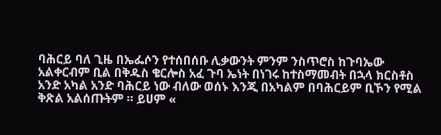ባሕርይ ባለ ጊዜ በኤፌሶን የተሰበሰቡ ሊቃውንት ምንም ንስጥሮስ ከጉባኤው አልቀርብም ቢል በቅዱስ ቄርሎስ አፈ ጉባ ኤነት በነገሩ ከተስማመብት በኋላ ክርስቶስ አንድ አካል አንድ ባሕርይ ነው ብለው ወሰኑ እንጂ በአካልም በባሕርይም ቢኾን የሚል ቅጽል አልሰጡትም ። ይሀም «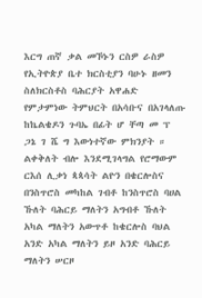እርግ ጠኛ ቃል መኾኑን ርስዎ ራስዎ የኢትዮጵያ ቤተ ክርስቲያን ባሁኑ ዘመን ስለክርስቶስ ባሕርያት አዋሐድ የምታምነው ትምህርት በአሳቡና በአገላለጡ ከኬልቄዶን ጉባኤ በፊት ሆ ቸጣ መ ፕ ጋኔ ገ ሼ ግ እውነተኛው ምክንያት ። ልቀቅለት ብሎ እንደሚገላግል የሮማውም ርእሰ ሊቃነ ጳጳሳት ልዮን በቄርሎስና በንስጥሮስ መካከል ገብቶ ከንስጥሮስ ባሀል ኹለት ባሕርይ ማለትን አግብቶ ኹለት አካል ማለትን አውጥቶ ከቄርሎስ ባህል አንድ አካል ማለትን ይዞ አንድ ባሕርይ ማለትን ሠርዞ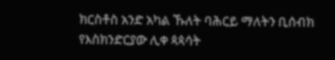ክርስቶስ አንድ አካል ኹለት ባሕርይ ማለትን ቢሰብክ የእስክንድርያው ሊቀ ጳጳሳት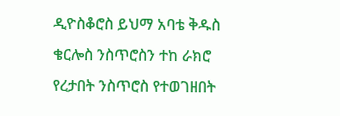ዲዮስቆሮስ ይህማ አባቴ ቅዱስ ቄርሎስ ንስጥሮስን ተከ ራክሮ የረታበት ንስጥሮስ የተወገዘበት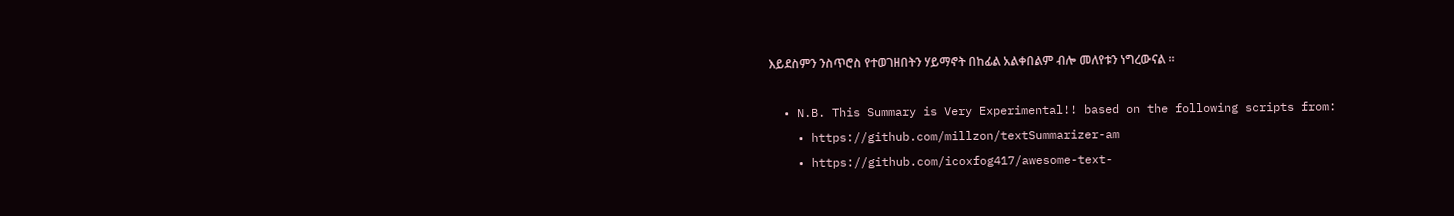እይደስምን ንስጥሮስ የተወገዘበትን ሃይማኖት በከፊል አልቀበልም ብሎ መለየቱን ነግረውናል ።

  • N.B. This Summary is Very Experimental!! based on the following scripts from:
    • https://github.com/millzon/textSummarizer-am
    • https://github.com/icoxfog417/awesome-text-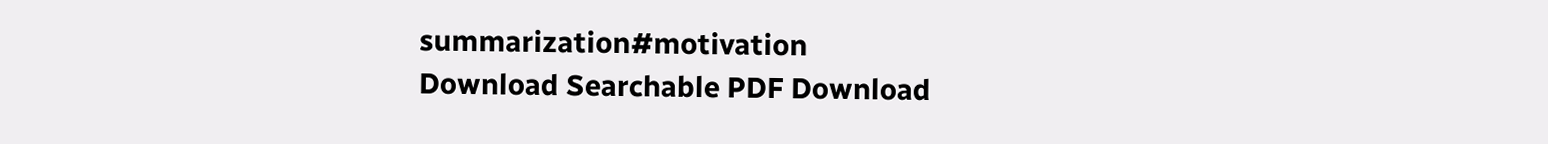summarization#motivation
Download Searchable PDF Download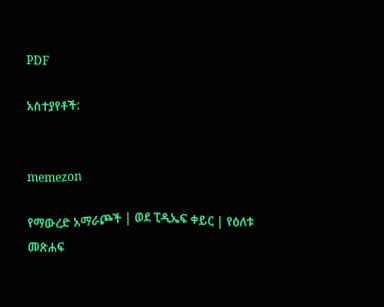PDF

አስተያየቶች:


memezon

የማውረድ አማራጮች | ወደ ፒዲኤፍ ቀይር | የዕለቱ መጽሐፍ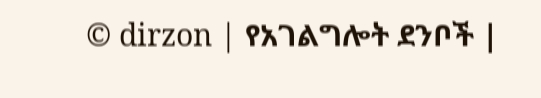© dirzon | የአገልግሎት ደንቦች |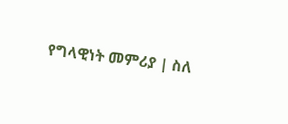የግላዊነት መምሪያ | ስለ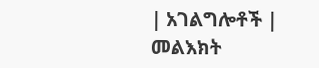| አገልግሎቶች | መልእክት